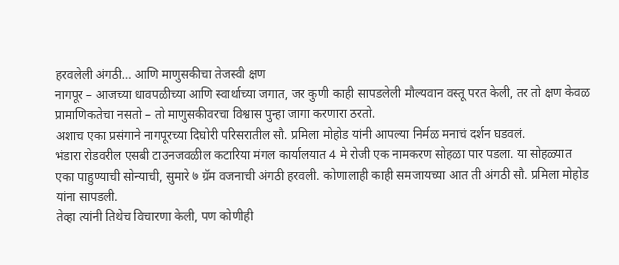हरवलेली अंगठी… आणि माणुसकीचा तेजस्वी क्षण
नागपूर – आजच्या धावपळीच्या आणि स्वार्थाच्या जगात, जर कुणी काही सापडलेली मौल्यवान वस्तू परत केली, तर तो क्षण केवळ प्रामाणिकतेचा नसतो – तो माणुसकीवरचा विश्वास पुन्हा जागा करणारा ठरतो.
अशाच एका प्रसंगाने नागपूरच्या दिघोरी परिसरातील सौ. प्रमिला मोहोड यांनी आपल्या निर्मळ मनाचं दर्शन घडवलं.
भंडारा रोडवरील एसबी टाउनजवळील कटारिया मंगल कार्यालयात 4 मे रोजी एक नामकरण सोहळा पार पडला. या सोहळ्यात एका पाहुण्याची सोन्याची, सुमारे ७ ग्रॅम वजनाची अंगठी हरवली. कोणालाही काही समजायच्या आत ती अंगठी सौ. प्रमिला मोहोड यांना सापडली.
तेव्हा त्यांनी तिथेच विचारणा केली, पण कोणीही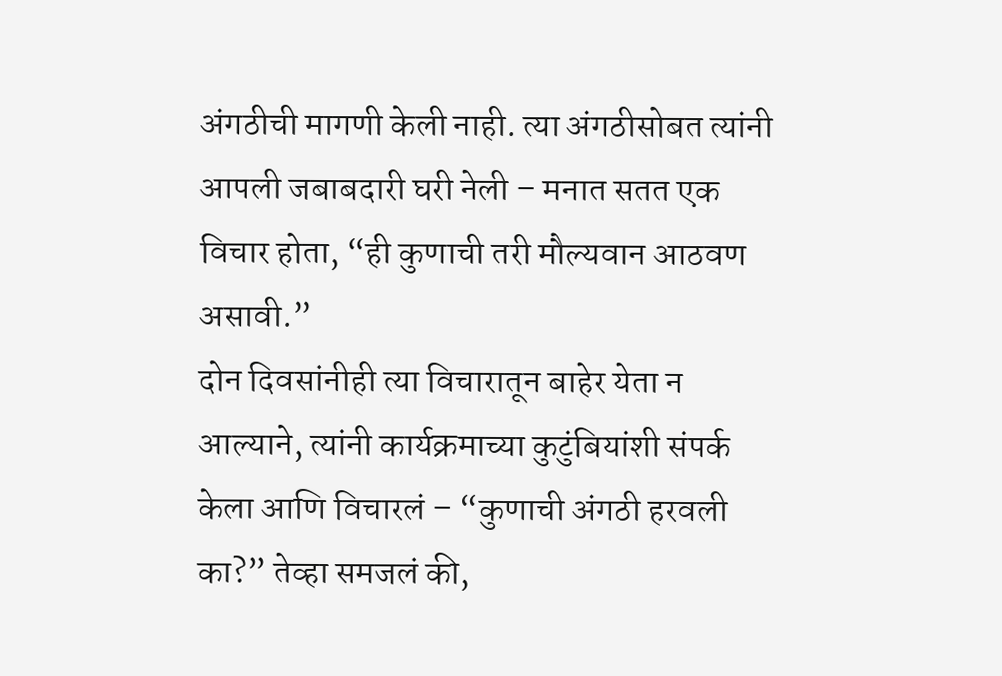अंगठीची मागणी केली नाही. त्या अंगठीसोबत त्यांनी आपली जबाबदारी घरी नेली – मनात सतत एक विचार होता, “ही कुणाची तरी मौल्यवान आठवण असावी.”
दोन दिवसांनीही त्या विचारातून बाहेर येता न आल्याने, त्यांनी कार्यक्रमाच्या कुटुंबियांशी संपर्क केला आणि विचारलं – “कुणाची अंगठी हरवली का?” तेव्हा समजलं की,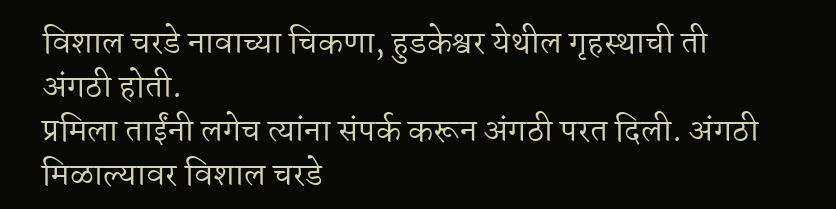विशाल चरडे नावाच्या चिकणा, हुडकेश्वर येथील गृहस्थाची ती अंगठी होती.
प्रमिला ताईंनी लगेच त्यांना संपर्क करून अंगठी परत दिली. अंगठी मिळाल्यावर विशाल चरडे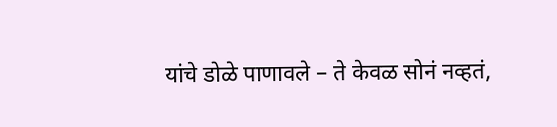यांचे डोळे पाणावले – ते केवळ सोनं नव्हतं,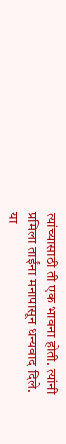त्यांच्यासाठी ती एक भावना होती. त्यांनी प्रमिला ताईंना मनापासून धन्यवाद दिले.
या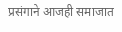प्रसंगाने आजही समाजात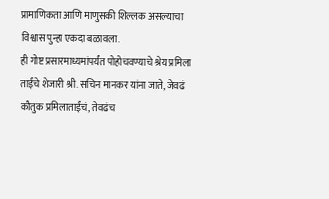प्रामाणिकता आणि माणुसकी शिल्लक असल्याचा विश्वास पुन्हा एकदा बळावला.
ही गोष्ट प्रसारमाध्यमांपर्यंत पोहोचवण्याचे श्रेय प्रमिला ताईंचे शेजारी श्री. सचिन मानकर यांना जाते, जेवढं कौतुक प्रमिलाताईंचं, तेवढंच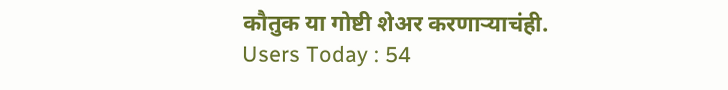कौतुक या गोष्टी शेअर करणाऱ्याचंही.
Users Today : 54